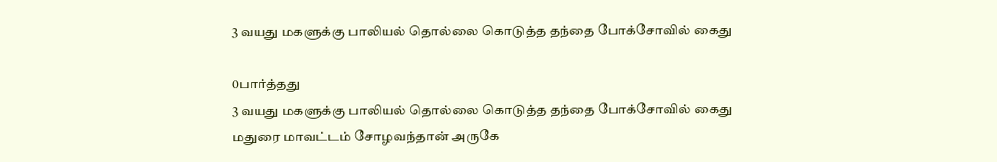3 வயது மகளுக்கு பாலியல் தொல்லை கொடுத்த தந்தை போக்சோவில் கைது

0பார்த்தது
3 வயது மகளுக்கு பாலியல் தொல்லை கொடுத்த தந்தை போக்சோவில் கைது
மதுரை மாவட்டம் சோழவந்தான் அருகே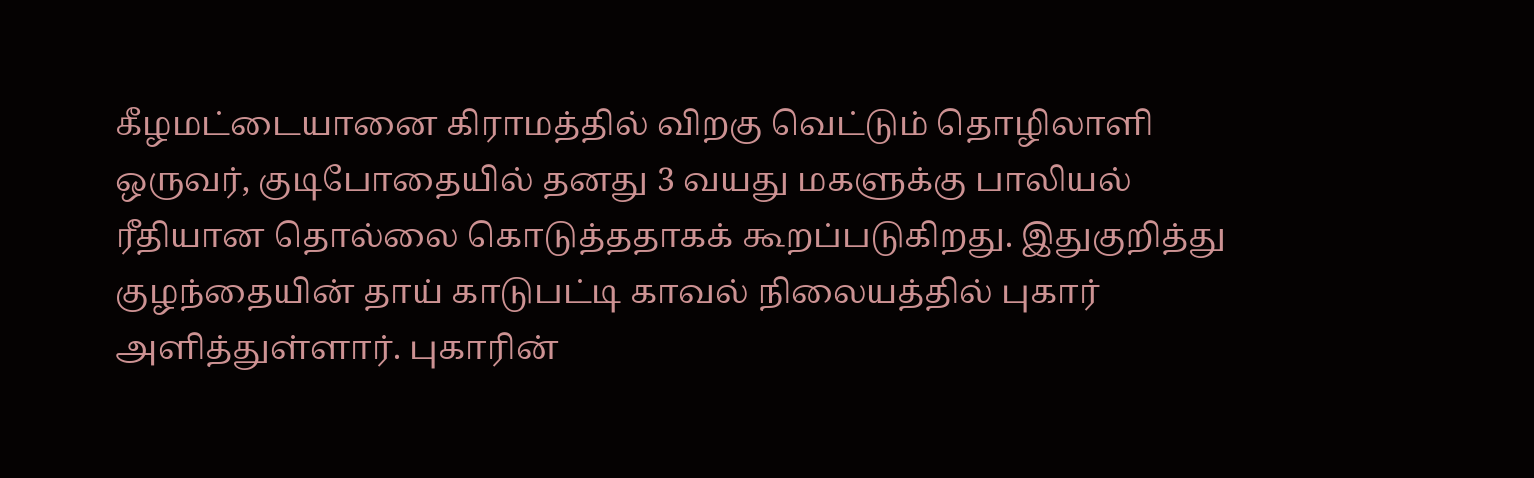கீழமட்டையானை கிராமத்தில் விறகு வெட்டும் தொழிலாளி ஒருவர், குடிபோதையில் தனது 3 வயது மகளுக்கு பாலியல் ரீதியான தொல்லை கொடுத்ததாகக் கூறப்படுகிறது. இதுகுறித்து குழந்தையின் தாய் காடுபட்டி காவல் நிலையத்தில் புகார் அளித்துள்ளார். புகாரின்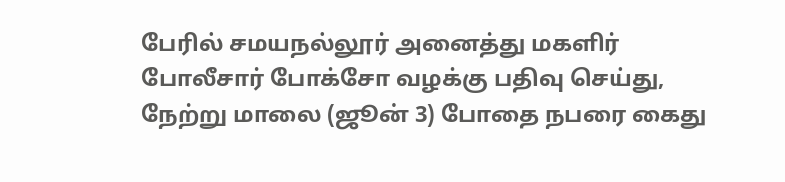பேரில் சமயநல்லூர் அனைத்து மகளிர் போலீசார் போக்சோ வழக்கு பதிவு செய்து, நேற்று மாலை (ஜூன் 3) போதை நபரை கைது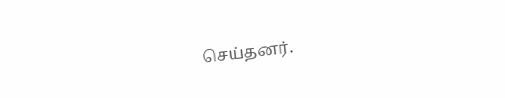செய்தனர்.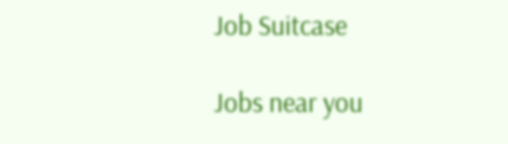Job Suitcase

Jobs near you